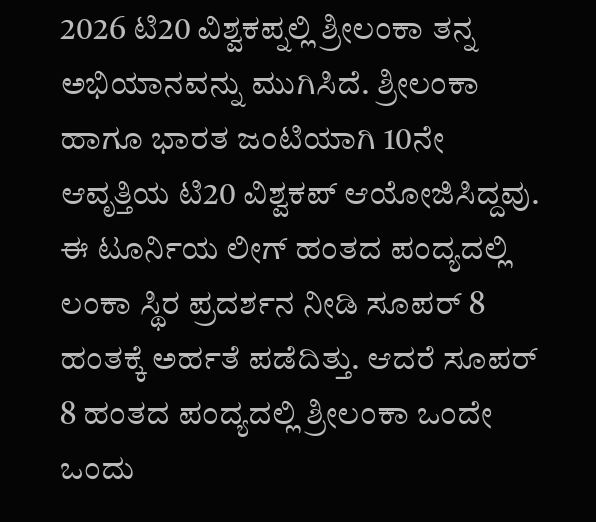2026 ಟಿ20 ವಿಶ್ವಕಪ್ನಲ್ಲಿ ಶ್ರೀಲಂಕಾ ತನ್ನ ಅಭಿಯಾನವನ್ನು ಮುಗಿಸಿದೆ. ಶ್ರೀಲಂಕಾ ಹಾಗೂ ಭಾರತ ಜಂಟಿಯಾಗಿ 10ನೇ ಆವೃತ್ತಿಯ ಟಿ20 ವಿಶ್ವಕಪ್ ಆಯೋಜಿಸಿದ್ದವು. ಈ ಟೂರ್ನಿಯ ಲೀಗ್ ಹಂತದ ಪಂದ್ಯದಲ್ಲಿ ಲಂಕಾ ಸ್ಥಿರ ಪ್ರದರ್ಶನ ನೀಡಿ ಸೂಪರ್ 8 ಹಂತಕ್ಕೆ ಅರ್ಹತೆ ಪಡೆದಿತ್ತು. ಆದರೆ ಸೂಪರ್ 8 ಹಂತದ ಪಂದ್ಯದಲ್ಲಿ ಶ್ರೀಲಂಕಾ ಒಂದೇ ಒಂದು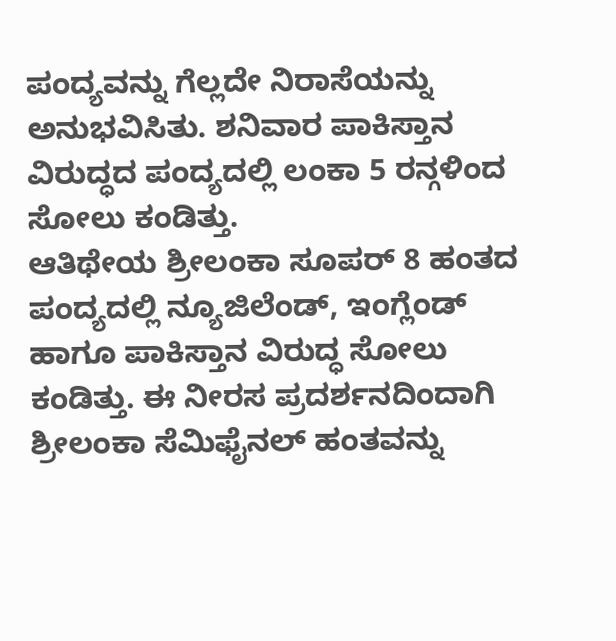ಪಂದ್ಯವನ್ನು ಗೆಲ್ಲದೇ ನಿರಾಸೆಯನ್ನು ಅನುಭವಿಸಿತು. ಶನಿವಾರ ಪಾಕಿಸ್ತಾನ ವಿರುದ್ಧದ ಪಂದ್ಯದಲ್ಲಿ ಲಂಕಾ 5 ರನ್ಗಳಿಂದ ಸೋಲು ಕಂಡಿತ್ತು.
ಆತಿಥೇಯ ಶ್ರೀಲಂಕಾ ಸೂಪರ್ 8 ಹಂತದ ಪಂದ್ಯದಲ್ಲಿ ನ್ಯೂಜಿಲೆಂಡ್, ಇಂಗ್ಲೆಂಡ್ ಹಾಗೂ ಪಾಕಿಸ್ತಾನ ವಿರುದ್ಧ ಸೋಲು ಕಂಡಿತ್ತು. ಈ ನೀರಸ ಪ್ರದರ್ಶನದಿಂದಾಗಿ ಶ್ರೀಲಂಕಾ ಸೆಮಿಫೈನಲ್ ಹಂತವನ್ನು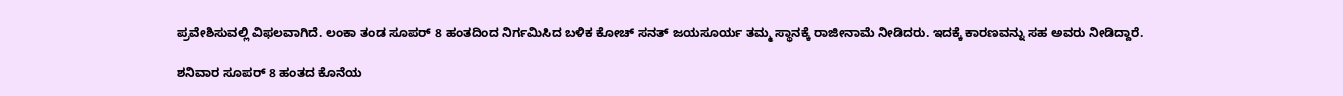ಪ್ರವೇಶಿಸುವಲ್ಲಿ ವಿಫಲವಾಗಿದೆ. ಲಂಕಾ ತಂಡ ಸೂಪರ್ 8 ಹಂತದಿಂದ ನಿರ್ಗಮಿಸಿದ ಬಳಿಕ ಕೋಚ್ ಸನತ್ ಜಯಸೂರ್ಯ ತಮ್ಮ ಸ್ಥಾನಕ್ಕೆ ರಾಜೀನಾಮೆ ನೀಡಿದರು. ಇದಕ್ಕೆ ಕಾರಣವನ್ನು ಸಹ ಅವರು ನೀಡಿದ್ದಾರೆ.

ಶನಿವಾರ ಸೂಪರ್ 8 ಹಂತದ ಕೊನೆಯ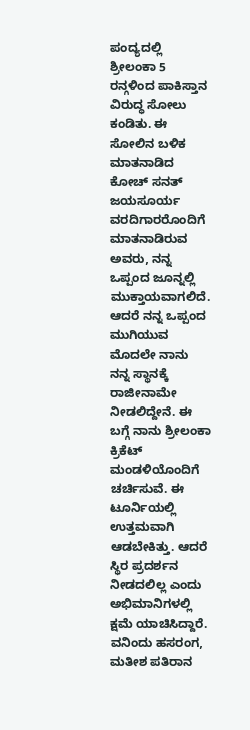ಪಂದ್ಯದಲ್ಲಿ ಶ್ರೀಲಂಕಾ 5 ರನ್ಗಳಿಂದ ಪಾಕಿಸ್ತಾನ ವಿರುದ್ಧ ಸೋಲು ಕಂಡಿತು. ಈ ಸೋಲಿನ ಬಳಿಕ ಮಾತನಾಡಿದ ಕೋಚ್ ಸನತ್ ಜಯಸೂರ್ಯ ವರದಿಗಾರರೊಂದಿಗೆ ಮಾತನಾಡಿರುವ ಅವರು, ನನ್ನ ಒಪ್ಪಂದ ಜೂನ್ನಲ್ಲಿ ಮುಕ್ತಾಯವಾಗಲಿದೆ. ಆದರೆ ನನ್ನ ಒಪ್ಪಂದ ಮುಗಿಯುವ ಮೊದಲೇ ನಾನು ನನ್ನ ಸ್ಥಾನಕ್ಕೆ ರಾಜೀನಾಮೇ ನೀಡಲಿದ್ದೇನೆ. ಈ ಬಗ್ಗೆ ನಾನು ಶ್ರೀಲಂಕಾ ಕ್ರಿಕೆಟ್ ಮಂಡಳಿಯೊಂದಿಗೆ ಚರ್ಚಿಸುವೆ. ಈ ಟೂರ್ನಿಯಲ್ಲಿ ಉತ್ತಮವಾಗಿ ಆಡಬೇಕಿತ್ತು. ಆದರೆ ಸ್ಥಿರ ಪ್ರದರ್ಶನ ನೀಡದಲಿಲ್ಲ ಎಂದು ಅಭಿಮಾನಿಗಳಲ್ಲಿ ಕ್ಷಮೆ ಯಾಚಿಸಿದ್ದಾರೆ. ವನಿಂದು ಹಸರಂಗ, ಮತೀಶ ಪತಿರಾನ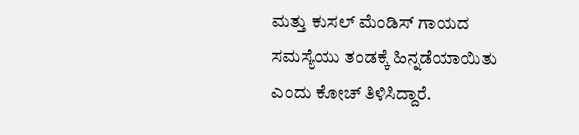ಮತ್ತು ಕುಸಲ್ ಮೆಂಡಿಸ್ ಗಾಯದ ಸಮಸ್ಯೆಯು ತಂಡಕ್ಕೆ ಹಿನ್ನಡೆಯಾಯಿತು ಎಂದು ಕೋಚ್ ತಿಳಿಸಿದ್ದಾರೆ.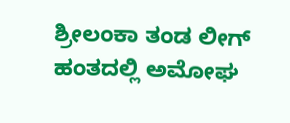ಶ್ರೀಲಂಕಾ ತಂಡ ಲೀಗ್ ಹಂತದಲ್ಲಿ ಅಮೋಘ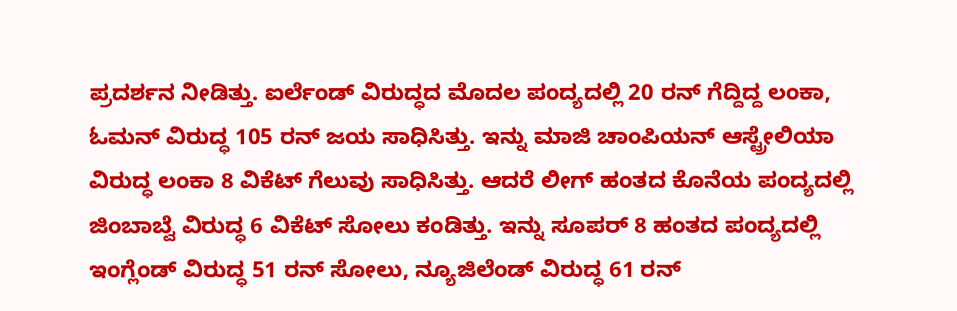ಪ್ರದರ್ಶನ ನೀಡಿತ್ತು. ಐರ್ಲೆಂಡ್ ವಿರುದ್ಧದ ಮೊದಲ ಪಂದ್ಯದಲ್ಲಿ 20 ರನ್ ಗೆದ್ದಿದ್ದ ಲಂಕಾ, ಓಮನ್ ವಿರುದ್ಧ 105 ರನ್ ಜಯ ಸಾಧಿಸಿತ್ತು. ಇನ್ನು ಮಾಜಿ ಚಾಂಪಿಯನ್ ಆಸ್ಟ್ರೇಲಿಯಾ ವಿರುದ್ಧ ಲಂಕಾ 8 ವಿಕೆಟ್ ಗೆಲುವು ಸಾಧಿಸಿತ್ತು. ಆದರೆ ಲೀಗ್ ಹಂತದ ಕೊನೆಯ ಪಂದ್ಯದಲ್ಲಿ ಜಿಂಬಾಬ್ವೆ ವಿರುದ್ಧ 6 ವಿಕೆಟ್ ಸೋಲು ಕಂಡಿತ್ತು. ಇನ್ನು ಸೂಪರ್ 8 ಹಂತದ ಪಂದ್ಯದಲ್ಲಿ ಇಂಗ್ಲೆಂಡ್ ವಿರುದ್ಧ 51 ರನ್ ಸೋಲು, ನ್ಯೂಜಿಲೆಂಡ್ ವಿರುದ್ಧ 61 ರನ್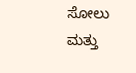ಸೋಲು ಮತ್ತು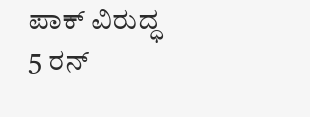ಪಾಕ್ ವಿರುದ್ಧ 5 ರನ್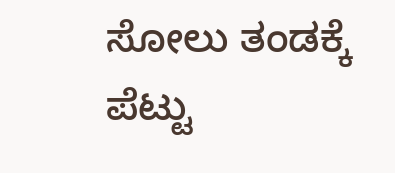ಸೋಲು ತಂಡಕ್ಕೆ ಪೆಟ್ಟು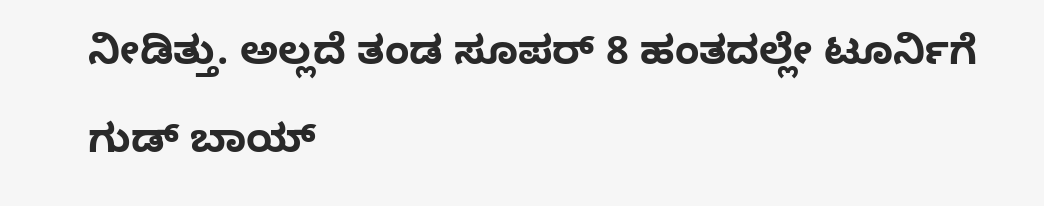ನೀಡಿತ್ತು. ಅಲ್ಲದೆ ತಂಡ ಸೂಪರ್ 8 ಹಂತದಲ್ಲೇ ಟೂರ್ನಿಗೆ ಗುಡ್ ಬಾಯ್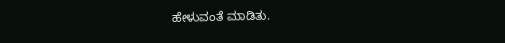ಹೇಳುವಂತೆ ಮಾಡಿತು.